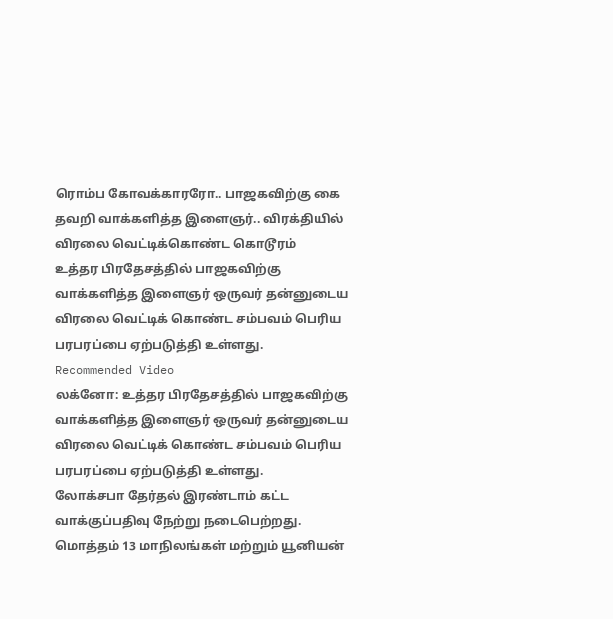ரொம்ப கோவக்காரரோ.. பாஜகவிற்கு கை தவறி வாக்களித்த இளைஞர்.. விரக்தியில் விரலை வெட்டிக்கொண்ட கொடூரம்
உத்தர பிரதேசத்தில் பாஜகவிற்கு வாக்களித்த இளைஞர் ஒருவர் தன்னுடைய விரலை வெட்டிக் கொண்ட சம்பவம் பெரிய பரபரப்பை ஏற்படுத்தி உள்ளது.
Recommended Video
லக்னோ: உத்தர பிரதேசத்தில் பாஜகவிற்கு வாக்களித்த இளைஞர் ஒருவர் தன்னுடைய விரலை வெட்டிக் கொண்ட சம்பவம் பெரிய பரபரப்பை ஏற்படுத்தி உள்ளது.
லோக்சபா தேர்தல் இரண்டாம் கட்ட வாக்குப்பதிவு நேற்று நடைபெற்றது. மொத்தம் 13 மாநிலங்கள் மற்றும் யூனியன்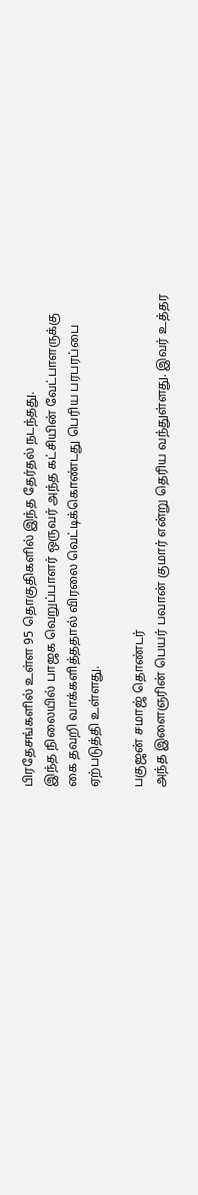பிரதேசங்களில் உள்ள 95 தொகுதிகளில் இந்த தேர்தல் நடந்தது.
இந்த நிலையில் பாஜக வெறுப்பாளர் ஒருவர் அந்த கட்சியின் வேட்பாளருக்கு கை தவறி வாக்களித்ததால் விரலை வெட்டிக்கொண்டது பெரிய பரபரப்பை ஏற்படுத்தி உள்ளது.

பகுஜன் சமாஜ் தொண்டர்
அந்த இளைஞரின் பெயர் பவான் குமார் என்று தெரிய வந்துள்ளது. இவர் உத்தர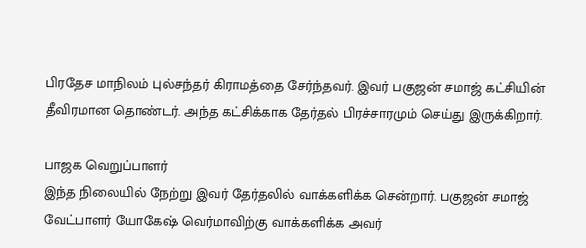பிரதேச மாநிலம் புல்சந்தர் கிராமத்தை சேர்ந்தவர். இவர் பகுஜன் சமாஜ் கட்சியின் தீவிரமான தொண்டர். அந்த கட்சிக்காக தேர்தல் பிரச்சாரமும் செய்து இருக்கிறார்.

பாஜக வெறுப்பாளர்
இந்த நிலையில் நேற்று இவர் தேர்தலில் வாக்களிக்க சென்றார். பகுஜன் சமாஜ் வேட்பாளர் யோகேஷ் வெர்மாவிற்கு வாக்களிக்க அவர்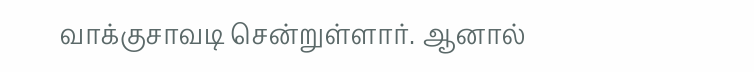வாக்குசாவடி சென்றுள்ளார். ஆனால்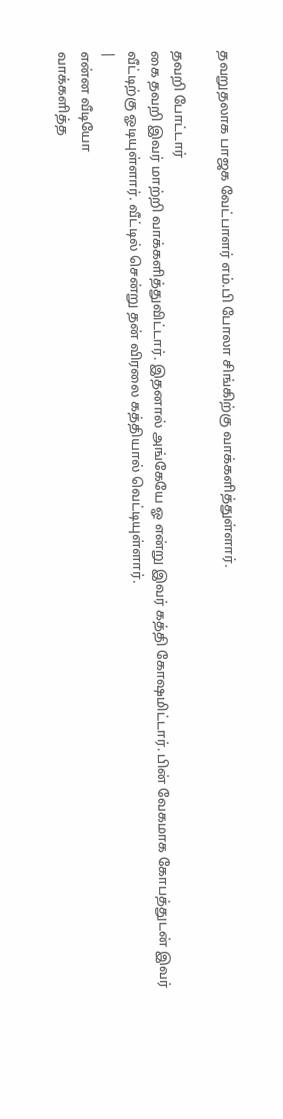தவறுதலாக பாஜக வேட்பாளர் எம்.பி போலா சிங்கிற்கு வாக்களித்துள்ளார்.

தவறி போட்டார்
கை தவறி இவர் மாற்றி வாக்களித்துவிட்டார். இதனால் அங்கேயே ஓ என்று இவர் கத்தி கோஷமிட்டார். பின் வேகமாக கோபத்துடன் இவர் வீட்டிற்கு ஓடியுள்ளார். வீட்டில் சென்று தன் விரலை கத்தியால் வெட்டியுள்ளார்.
|
என்ன வீடியோ
வாக்களித்த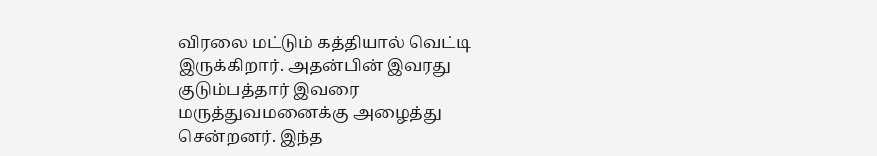விரலை மட்டும் கத்தியால் வெட்டி இருக்கிறார். அதன்பின் இவரது குடும்பத்தார் இவரை மருத்துவமனைக்கு அழைத்து சென்றனர். இந்த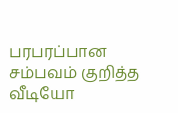பரபரப்பான சம்பவம் குறித்த வீடியோ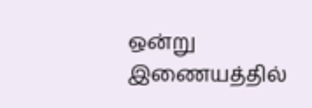ஒன்று இணையத்தில்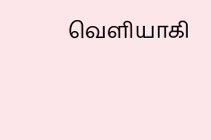வெளியாகி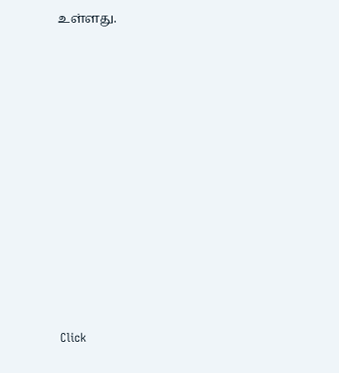உள்ளது.












Click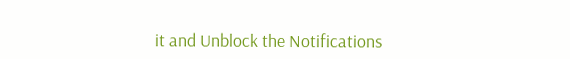it and Unblock the Notifications